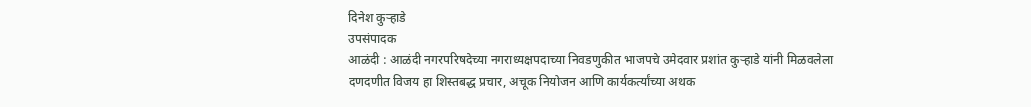दिनेश कुऱ्हाडे
उपसंपादक
आळंदी : आळंदी नगरपरिषदेच्या नगराध्यक्षपदाच्या निवडणुकीत भाजपचे उमेदवार प्रशांत कुऱ्हाडे यांनी मिळवलेला दणदणीत विजय हा शिस्तबद्ध प्रचार, अचूक नियोजन आणि कार्यकर्त्यांच्या अथक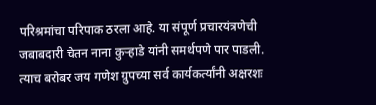परिश्रमांचा परिपाक ठरला आहे. या संपूर्ण प्रचारयंत्रणेची जबाबदारी चेतन नाना कुऱ्हाडे यांनी समर्थपणे पार पाडली. त्याच बरोबर जय गणेश ग्रुपच्या सर्व कार्यकर्त्यांनी अक्षरशः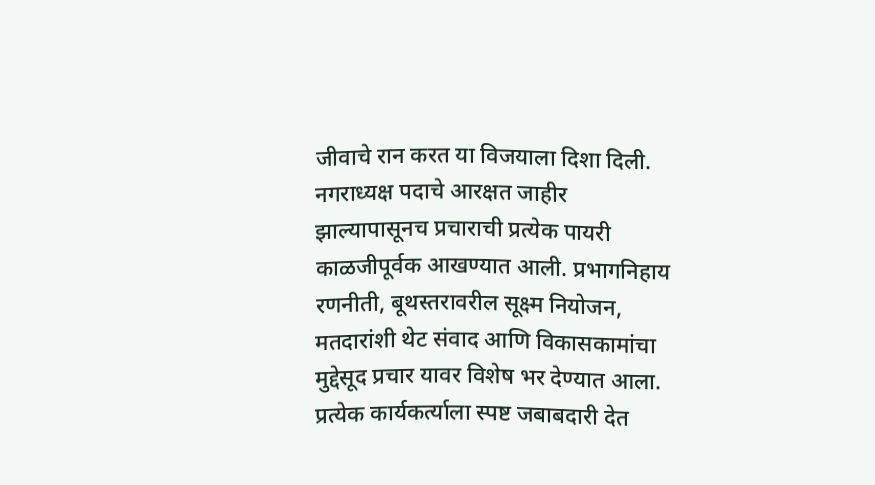जीवाचे रान करत या विजयाला दिशा दिली.
नगराध्यक्ष पदाचे आरक्षत जाहीर झाल्यापासूनच प्रचाराची प्रत्येक पायरी काळजीपूर्वक आखण्यात आली. प्रभागनिहाय रणनीती, बूथस्तरावरील सूक्ष्म नियोजन, मतदारांशी थेट संवाद आणि विकासकामांचा मुद्देसूद प्रचार यावर विशेष भर देण्यात आला. प्रत्येक कार्यकर्त्याला स्पष्ट जबाबदारी देत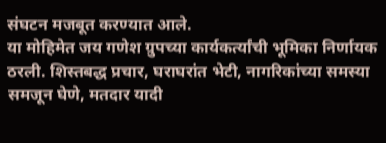संघटन मजबूत करण्यात आले.
या मोहिमेत जय गणेश ग्रुपच्या कार्यकर्त्यांची भूमिका निर्णायक ठरली. शिस्तबद्ध प्रचार, घराघरांत भेटी, नागरिकांच्या समस्या समजून घेणे, मतदार यादी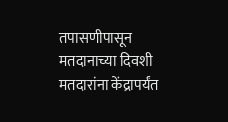तपासणीपासून मतदानाच्या दिवशी मतदारांना केंद्रापर्यंत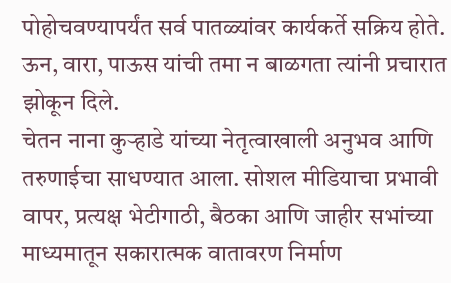पोहोचवण्यापर्यंत सर्व पातळ्यांवर कार्यकर्ते सक्रिय होते. ऊन, वारा, पाऊस यांची तमा न बाळगता त्यांनी प्रचारात झोकून दिले.
चेतन नाना कुऱ्हाडे यांच्या नेतृत्वाखाली अनुभव आणि तरुणाईचा साधण्यात आला. सोशल मीडियाचा प्रभावी वापर, प्रत्यक्ष भेटीगाठी, बैठका आणि जाहीर सभांच्या माध्यमातून सकारात्मक वातावरण निर्माण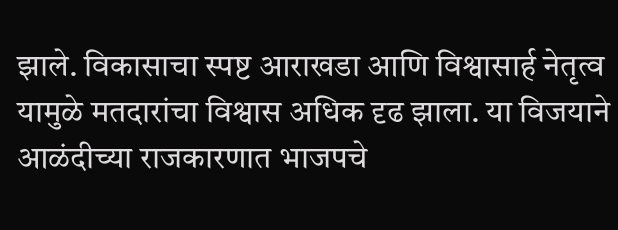झाले. विकासाचा स्पष्ट आराखडा आणि विश्वासार्ह नेतृत्व यामुळे मतदारांचा विश्वास अधिक दृढ झाला. या विजयाने आळंदीच्या राजकारणात भाजपचे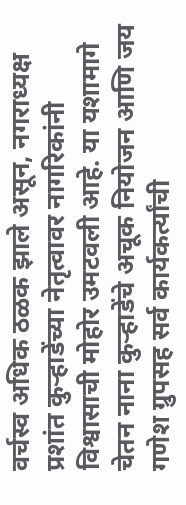वर्चस्व अधिक ठळक झाले असून, नगराध्यक्ष प्रशांत कुऱ्हाडेंच्या नेतृत्वावर नागरिकांनी विश्वासाची मोहोर उमटवली आहे. या यशामागे चेतन नाना कुऱ्हाडेंचे अचूक नियोजन आणि जय गणेश ग्रुपसह सर्व कार्यकर्त्यांची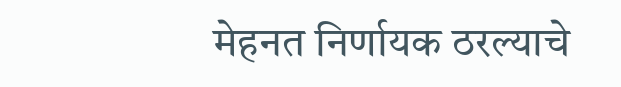मेहनत निर्णायक ठरल्याचे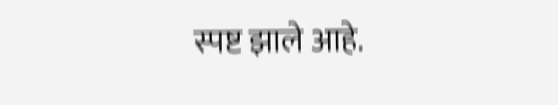स्पष्ट झाले आहे.